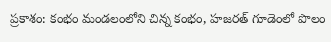ప్రకాశం: కంభం మండలంలోని చిన్న కంభం, హజరత్ గూడెంలో పొలం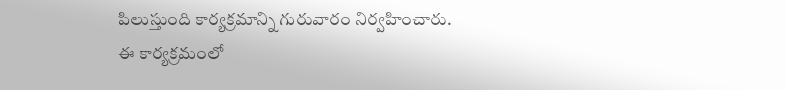పిలుస్తుంది కార్యక్రమాన్ని గురువారం నిర్వహించారు. ఈ కార్యక్రమంలో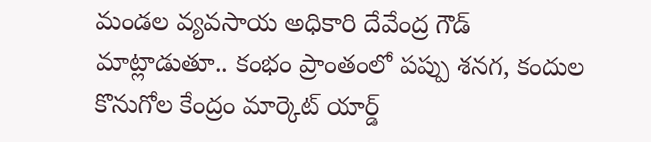మండల వ్యవసాయ అధికారి దేవేంద్ర గౌడ్ మాట్లాడుతూ.. కంభం ప్రాంతంలో పప్పు శనగ, కందుల కొనుగోల కేంద్రం మార్కెట్ యార్డ్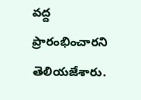వద్ద ప్రారంభించారని తెలియజేశారు.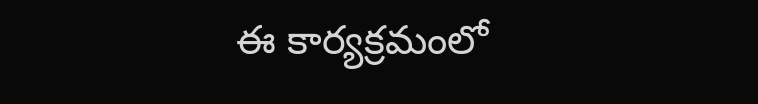ఈ కార్యక్రమంలో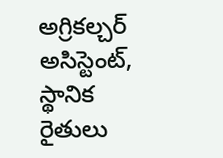అగ్రికల్చర్ అసిస్టెంట్, స్థానిక రైతులు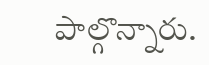పాల్గొన్నారు.